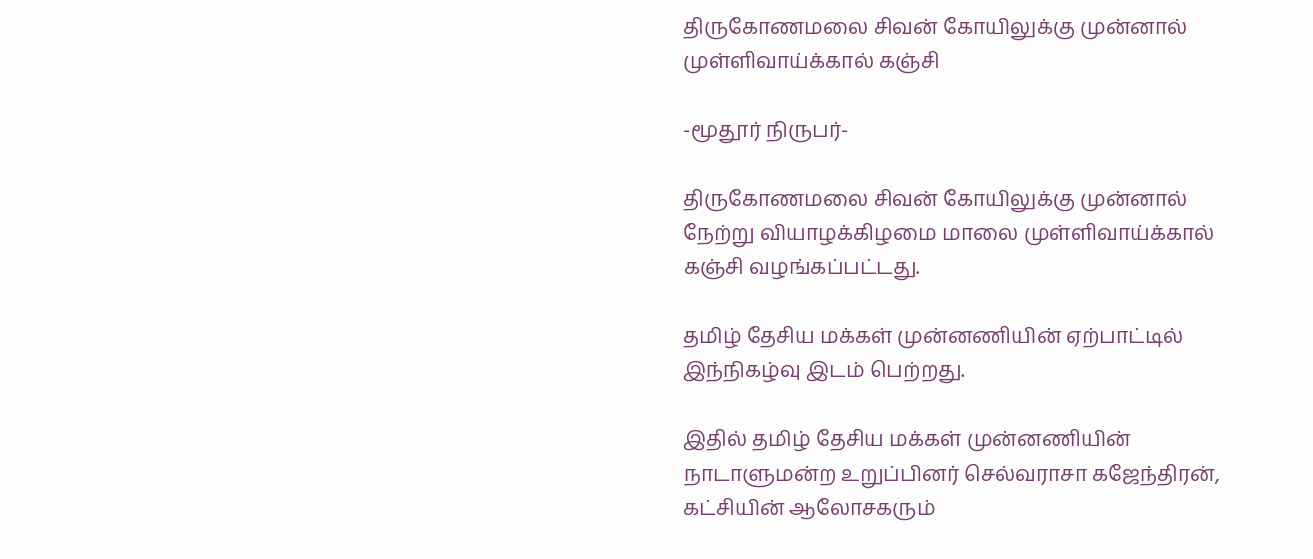திருகோணமலை சிவன் கோயிலுக்கு முன்னால் முள்ளிவாய்க்கால் கஞ்சி

-மூதூர் நிருபர்-

திருகோணமலை சிவன் கோயிலுக்கு முன்னால்  நேற்று வியாழக்கிழமை மாலை முள்ளிவாய்க்கால் கஞ்சி வழங்கப்பட்டது.

தமிழ் தேசிய மக்கள் முன்னணியின் ஏற்பாட்டில் இந்நிகழ்வு இடம் பெற்றது.

இதில் தமிழ் தேசிய மக்கள் முன்னணியின் நாடாளுமன்ற உறுப்பினர் செல்வராசா கஜேந்திரன், கட்சியின் ஆலோசகரும்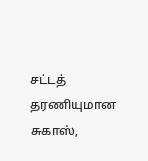சட்டத் தரணியுமான சுகாஸ்,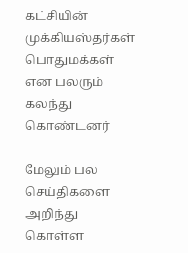கட்சியின் முக்கியஸ்தர்கள் பொதுமக்கள் என பலரும் கலந்து கொண்டனர்

மேலும் பல செய்திகளை அறிந்து கொள்ள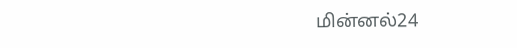மின்னல்24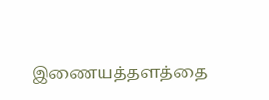இணையத்தளத்தை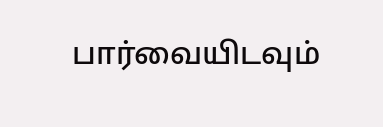பார்வையிடவும்